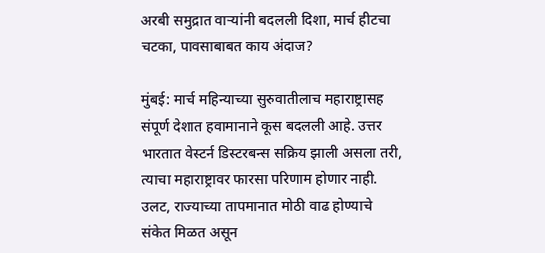अरबी समुद्रात वाऱ्यांनी बदलली दिशा, मार्च हीटचा चटका, पावसाबाबत काय अंदाज?

मुंबई: मार्च महिन्याच्या सुरुवातीलाच महाराष्ट्रासह संपूर्ण देशात हवामानाने कूस बदलली आहे. उत्तर भारतात वेस्टर्न डिस्टरबन्स सक्रिय झाली असला तरी, त्याचा महाराष्ट्रावर फारसा परिणाम होणार नाही. उलट, राज्याच्या तापमानात मोठी वाढ होण्याचे संकेत मिळत असून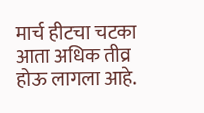मार्च हीटचा चटका आता अधिक तीव्र होऊ लागला आहे.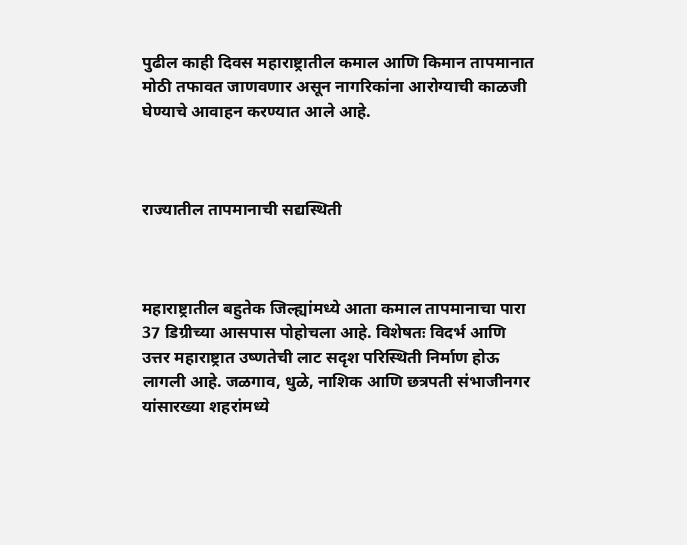पुढील काही दिवस महाराष्ट्रातील कमाल आणि किमान तापमानात मोठी तफावत जाणवणार असून नागरिकांना आरोग्याची काळजी घेण्याचे आवाहन करण्यात आले आहे.



राज्यातील तापमानाची सद्यस्थिती



महाराष्ट्रातील बहुतेक जिल्ह्यांमध्ये आता कमाल तापमानाचा पारा 37 डिग्रीच्या आसपास पोहोचला आहे. विशेषतः विदर्भ आणि उत्तर महाराष्ट्रात उष्णतेची लाट सदृश परिस्थिती निर्माण होऊ लागली आहे. जळगाव, धुळे, नाशिक आणि छत्रपती संभाजीनगर यांसारख्या शहरांमध्ये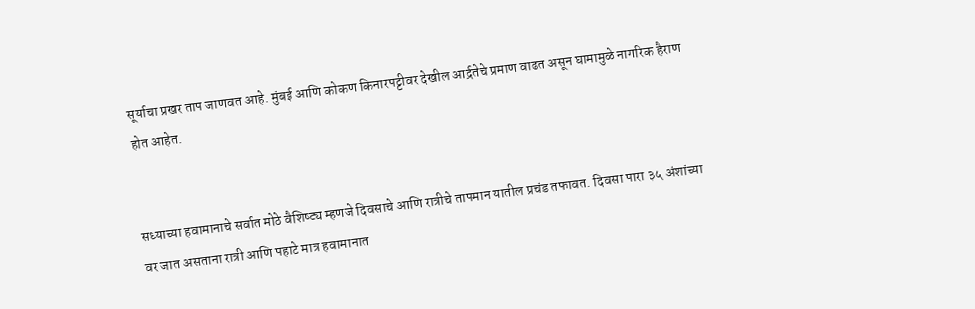सूर्याचा प्रखर ताप जाणवत आहे. मुंबई आणि कोकण किनारपट्टीवर देखील आर्द्रतेचे प्रमाण वाढत असून घामामुळे नागरिक हैराण होत आहेत.


सध्याच्या हवामानाचे सर्वात मोठे वैशिष्ट्य म्हणजे दिवसाचे आणि रात्रीचे तापमान यातील प्रचंड तफावत. दिवसा पारा ३५ अंशांच्या वर जात असताना रात्री आणि पहाटे मात्र हवामानात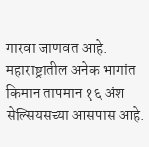गारवा जाणवत आहे. महाराष्ट्रातील अनेक भागांत किमान तापमान १६ अंश सेल्सियसच्या आसपास आहे.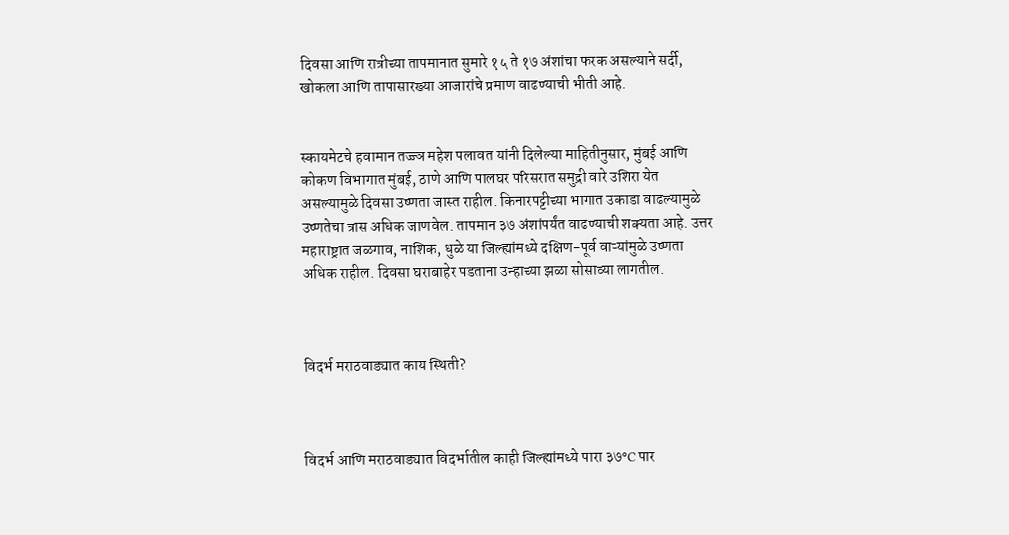दिवसा आणि रात्रीच्या तापमानात सुमारे १५ ते १७ अंशांचा फरक असल्याने सर्दी, खोकला आणि तापासारख्या आजारांचे प्रमाण वाढण्याची भीती आहे.


स्कायमेटचे हवामान तज्ज्ञ महेश पलावत यांनी दिलेल्या माहितीनुसार, मुंबई आणि कोकण विभागात मुंबई, ठाणे आणि पालघर परिसरात समुद्री वारे उशिरा येत असल्यामुळे दिवसा उष्णता जास्त राहील. किनारपट्टीच्या भागात उकाडा वाढल्यामुळे उष्णतेचा त्रास अधिक जाणवेल. तापमान ३७ अंशांपर्यंत वाढण्याची शक्यता आहे. उत्तर महाराष्ट्रात जळगाव, नाशिक, धुळे या जिल्ह्यांमध्ये दक्षिण-पूर्व वाऱ्यांमुळे उष्णता अधिक राहील. दिवसा घराबाहेर पडताना उन्हाच्या झळा सोसाव्या लागतील.



विदर्भ मराठवाड्यात काय स्थिती?



विदर्भ आणि मराठवाड्यात विदर्भातील काही जिल्ह्यांमध्ये पारा ३७°C पार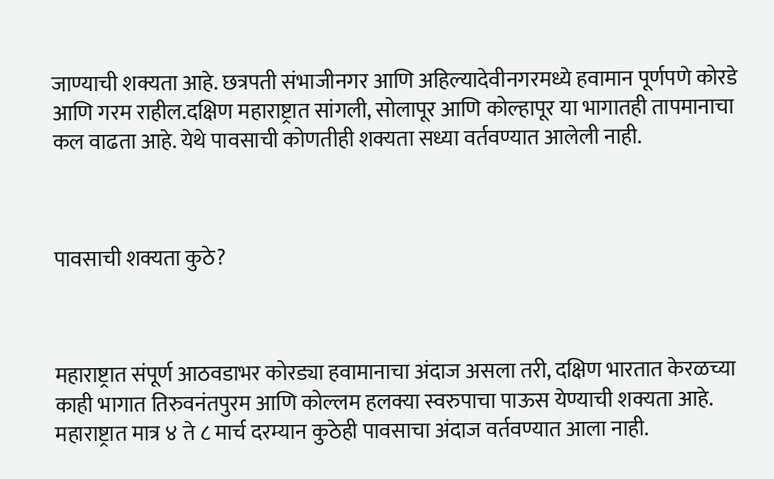जाण्याची शक्यता आहे. छत्रपती संभाजीनगर आणि अहिल्यादेवीनगरमध्ये हवामान पूर्णपणे कोरडे आणि गरम राहील.दक्षिण महाराष्ट्रात सांगली, सोलापूर आणि कोल्हापूर या भागातही तापमानाचा कल वाढता आहे. येथे पावसाची कोणतीही शक्यता सध्या वर्तवण्यात आलेली नाही.



पावसाची शक्यता कुठे?



महाराष्ट्रात संपूर्ण आठवडाभर कोरड्या हवामानाचा अंदाज असला तरी, दक्षिण भारतात केरळच्या काही भागात तिरुवनंतपुरम आणि कोल्लम हलक्या स्वरुपाचा पाऊस येण्याची शक्यता आहे. महाराष्ट्रात मात्र ४ ते ८ मार्च दरम्यान कुठेही पावसाचा अंदाज वर्तवण्यात आला नाही.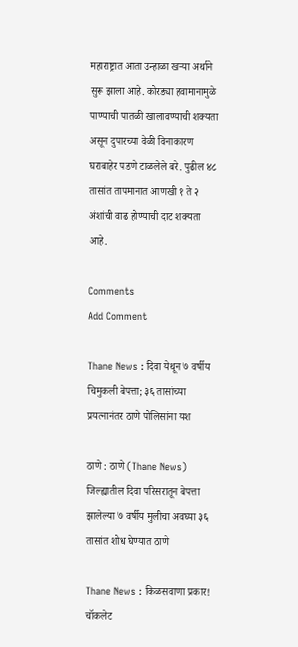महाराष्ट्रात आता उन्हाळा खऱ्या अर्थाने सुरू झाला आहे. कोरड्या हवामानामुळे पाण्याची पातळी खालावण्याची शक्यता असून दुपारच्या वेळी विनाकारण घराबाहेर पडणे टाळलेले बरे. पुढील ४८ तासांत तापमानात आणखी १ ते २ अंशांची वाढ होण्याची दाट शक्यता आहे.

Comments
Add Comment

Thane News : दिवा येथून ७ वर्षीय चिमुकली बेपत्ता; ३६ तासांच्या प्रयत्नानंतर ठाणे पोलिसांना यश

ठाणे : ठाणे (Thane News) जिल्ह्यातील दिवा परिसरातून बेपत्ता झालेल्या ७ वर्षीय मुलीचा अवघ्या ३६ तासांत शोध घेण्यात ठाणे

Thane News : किळसवाणा प्रकार! चॉकलेट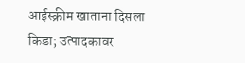आईस्क्रीम खाताना दिसला किडा; उत्पादकावर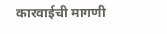कारवाईची मागणी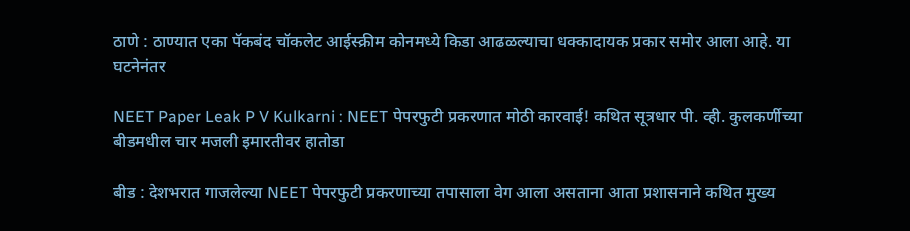ठाणे : ठाण्यात एका पॅकबंद चॉकलेट आईस्क्रीम कोनमध्ये किडा आढळल्याचा धक्कादायक प्रकार समोर आला आहे. या घटनेनंतर

NEET Paper Leak P V Kulkarni : NEET पेपरफुटी प्रकरणात मोठी कारवाई! कथित सूत्रधार पी. व्ही. कुलकर्णीच्या बीडमधील चार मजली इमारतीवर हातोडा

बीड : देशभरात गाजलेल्या NEET पेपरफुटी प्रकरणाच्या तपासाला वेग आला असताना आता प्रशासनाने कथित मुख्य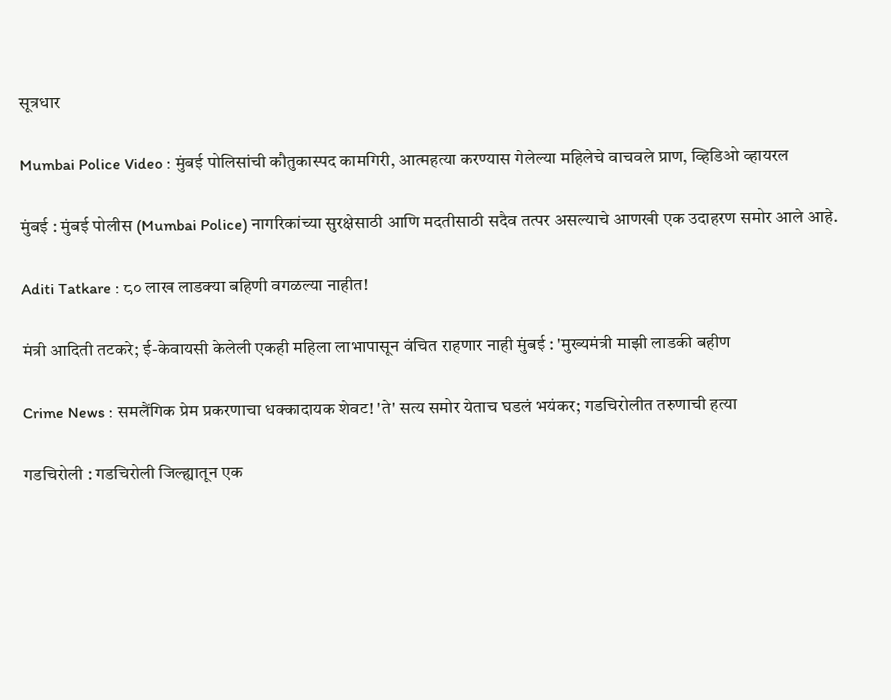सूत्रधार

Mumbai Police Video : मुंबई पोलिसांची कौतुकास्पद कामगिरी, आत्महत्या करण्यास गेलेल्या महिलेचे वाचवले प्राण, व्हिडिओ व्हायरल

मुंबई : मुंबई पोलीस (Mumbai Police) नागरिकांच्या सुरक्षेसाठी आणि मदतीसाठी सदैव तत्पर असल्याचे आणखी एक उदाहरण समोर आले आहे.

Aditi Tatkare : ८० लाख लाडक्या बहिणी वगळल्या नाहीत!

मंत्री आदिती तटकरे; ई-केवायसी केलेली एकही महिला लाभापासून वंचित राहणार नाही मुंबई : 'मुख्यमंत्री माझी लाडकी बहीण

Crime News : समलैंगिक प्रेम प्रकरणाचा धक्कादायक शेवट! 'ते' सत्य समोर येताच घडलं भयंकर; गडचिरोलीत तरुणाची हत्या

गडचिरोली : गडचिरोली जिल्ह्यातून एक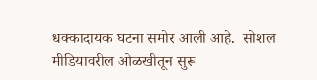धक्कादायक घटना समोर आली आहे.  सोशल मीडियावरील ओळखीतून सुरू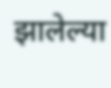झालेल्या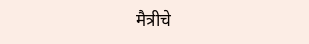मैत्रीचे